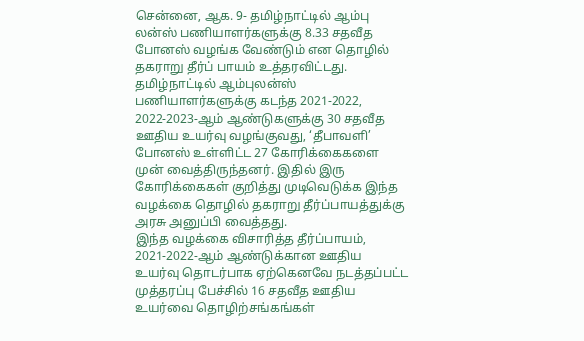சென்னை, ஆக. 9- தமிழ்நாட்டில் ஆம்பு லன்ஸ் பணியாளர்களுக்கு 8.33 சதவீத போனஸ் வழங்க வேண்டும் என தொழில் தகராறு தீர்ப் பாயம் உத்தரவிட்டது. தமிழ்நாட்டில் ஆம்புலன்ஸ் பணியாளர்களுக்கு கடந்த 2021-2022, 2022-2023-ஆம் ஆண்டுகளுக்கு 30 சதவீத ஊதிய உயர்வு வழங்குவது, ‘தீபாவளி’ போனஸ் உள்ளிட்ட 27 கோரிக்கைகளை முன் வைத்திருந்தனர். இதில் இரு கோரிக்கைகள் குறித்து முடிவெடுக்க இந்த வழக்கை தொழில் தகராறு தீர்ப்பாயத்துக்கு அரசு அனுப்பி வைத்தது.
இந்த வழக்கை விசாரித்த தீர்ப்பாயம், 2021-2022-ஆம் ஆண்டுக்கான ஊதிய உயர்வு தொடர்பாக ஏற்கெனவே நடத்தப்பட்ட முத்தரப்பு பேச்சில் 16 சதவீத ஊதிய உயர்வை தொழிற்சங்கங்கள்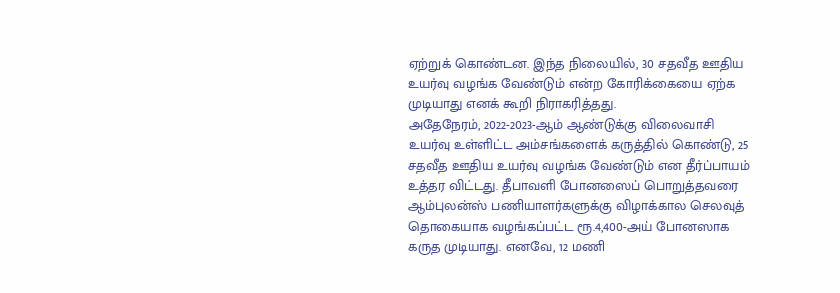ஏற்றுக் கொண்டன. இந்த நிலையில், 30 சதவீத ஊதிய உயர்வு வழங்க வேண்டும் என்ற கோரிக்கையை ஏற்க முடியாது எனக் கூறி நிராகரித்தது.
அதேநேரம், 2022-2023-ஆம் ஆண்டுக்கு விலைவாசி உயர்வு உள்ளிட்ட அம்சங்களைக் கருத்தில் கொண்டு, 25 சதவீத ஊதிய உயர்வு வழங்க வேண்டும் என தீர்ப்பாயம் உத்தர விட்டது. தீபாவளி போனஸைப் பொறுத்தவரை ஆம்புலன்ஸ் பணியாளர்களுக்கு விழாக்கால செலவுத் தொகையாக வழங்கப்பட்ட ரூ.4,400-அய் போனஸாக கருத முடியாது. எனவே, 12 மணி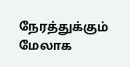நேரத்துக்கும் மேலாக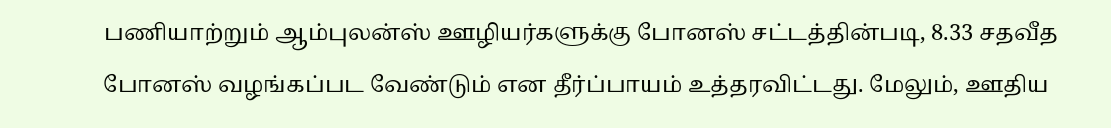பணியாற்றும் ஆம்புலன்ஸ் ஊழியர்களுக்கு போனஸ் சட்டத்தின்படி, 8.33 சதவீத போனஸ் வழங்கப்பட வேண்டும் என தீர்ப்பாயம் உத்தரவிட்டது. மேலும், ஊதிய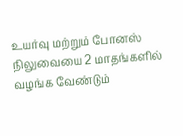உயர்வு மற்றும் போனஸ் நிலுவையை 2 மாதங்களில் வழங்க வேண்டும்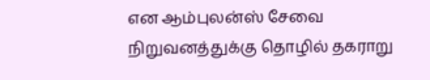என ஆம்புலன்ஸ் சேவை நிறுவனத்துக்கு தொழில் தகராறு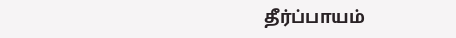தீர்ப்பாயம்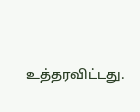உத்தரவிட்டது.